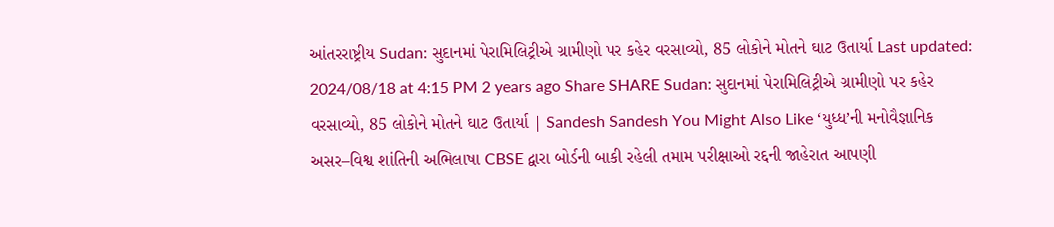આંતરરાષ્ટ્રીય Sudan: સુદાનમાં પેરામિલિટ્રીએ ગ્રામીણો પર કહેર વરસાવ્યો, 85 લોકોને મોતને ઘાટ ઉતાર્યા Last updated: 2024/08/18 at 4:15 PM 2 years ago Share SHARE Sudan: સુદાનમાં પેરામિલિટ્રીએ ગ્રામીણો પર કહેર વરસાવ્યો, 85 લોકોને મોતને ઘાટ ઉતાર્યા | Sandesh Sandesh You Might Also Like ‘યુધ્ધ’ની મનોવૈજ્ઞાનિક અસર–વિશ્વ શાંતિની અભિલાષા CBSE દ્વારા બોર્ડની બાકી રહેલી તમામ પરીક્ષાઓ રદ્દની જાહેરાત આપણી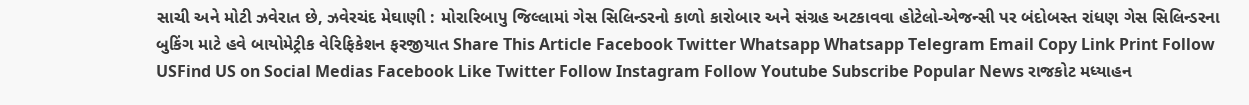સાચી અને મોટી ઝવેરાત છે, ઝવેરચંદ મેઘાણી : મોરારિબાપુ જિલ્લામાં ગેસ સિલિન્ડરનો કાળો કારોબાર અને સંગ્રહ અટકાવવા હોટેલો-એજન્સી પર બંદોબસ્ત રાંધણ ગેસ સિલિન્ડરના બુકિંગ માટે હવે બાયોમેટ્રીક વેરિફિકેશન ફરજીયાત Share This Article Facebook Twitter Whatsapp Whatsapp Telegram Email Copy Link Print Follow USFind US on Social Medias Facebook Like Twitter Follow Instagram Follow Youtube Subscribe Popular News રાજકોટ મધ્યાહન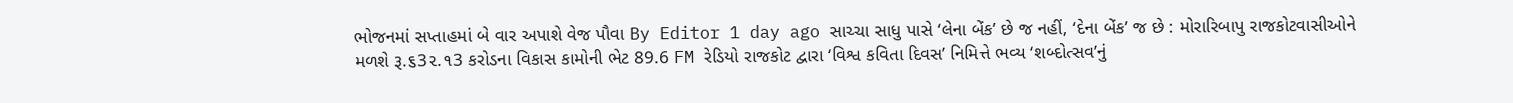ભોજનમાં સપ્તાહમાં બે વાર અપાશે વેજ પૌવા By Editor 1 day ago સાચ્ચા સાધુ પાસે ‘લેના બેંક’ છે જ નહીં, ‘દેના બેંક’ જ છે : મોરારિબાપુ રાજકોટવાસીઓને મળશે રૂ.૬3૨.૧3 કરોડના વિકાસ કામોની ભેટ 89.6 FM રેડિયો રાજકોટ દ્વારા ‘વિશ્વ કવિતા દિવસ’ નિમિત્તે ભવ્ય ‘શબ્દોત્સવ’નું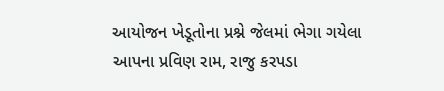આયોજન ખેડૂતોના પ્રશ્ને જેલમાં ભેગા ગયેલા આપના પ્રવિણ રામ, રાજુ કરપડા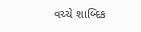વચ્ચે શાબ્દિક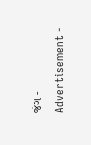જંગ - Advertisement -